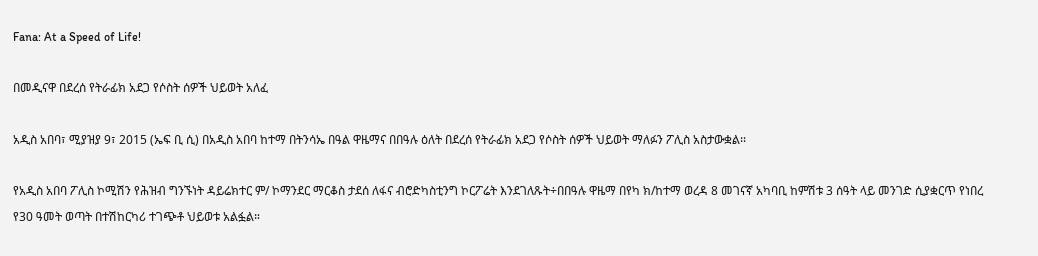Fana: At a Speed of Life!

በመዲናዋ በደረሰ የትራፊክ አደጋ የሶስት ሰዎች ህይወት አለፈ

አዲስ አበባ፣ ሚያዝያ 9፣ 2015 (ኤፍ ቢ ሲ) በአዲስ አበባ ከተማ በትንሳኤ በዓል ዋዜማና በበዓሉ ዕለት በደረሰ የትራፊክ አደጋ የሶስት ሰዎች ህይወት ማለፉን ፖሊስ አስታውቋል፡፡

የአዲስ አበባ ፖሊስ ኮሚሽን የሕዝብ ግንኙነት ዳይሬክተር ም/ ኮማንደር ማርቆስ ታደሰ ለፋና ብሮድካስቲንግ ኮርፖሬት እንደገለጹት÷በበዓሉ ዋዜማ በየካ ክ/ከተማ ወረዳ 8 መገናኛ አካባቢ ከምሽቱ 3 ሰዓት ላይ መንገድ ሲያቋርጥ የነበረ የ30 ዓመት ወጣት በተሽከርካሪ ተገጭቶ ህይወቱ አልፏል።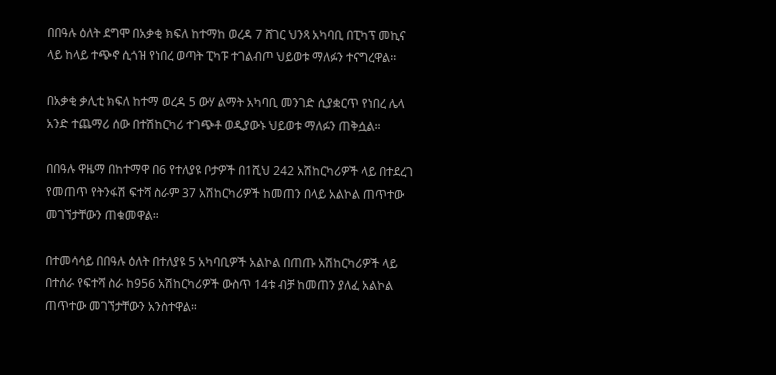በበዓሉ ዕለት ደግሞ በአቃቂ ክፍለ ከተማከ ወረዳ 7 ሸገር ህንጻ አካባቢ በፒካፕ መኪና ላይ ከላይ ተጭኖ ሲጎዝ የነበረ ወጣት ፒካፑ ተገልብጦ ህይወቱ ማለፉን ተናግረዋል፡፡

በአቃቂ ቃሊቲ ክፍለ ከተማ ወረዳ 5 ውሃ ልማት አካባቢ መንገድ ሲያቋርጥ የነበረ ሌላ አንድ ተጨማሪ ሰው በተሽከርካሪ ተገጭቶ ወዲያውኑ ህይወቱ ማለፉን ጠቅሷል።

በበዓሉ ዋዜማ በከተማዋ በ6 የተለያዩ ቦታዎች በ1ሺህ 242 አሽከርካሪዎች ላይ በተደረገ የመጠጥ የትንፋሽ ፍተሻ ስራም 37 አሽከርካሪዎች ከመጠን በላይ አልኮል ጠጥተው መገኘታቸውን ጠቁመዋል።

በተመሳሳይ በበዓሉ ዕለት በተለያዩ 5 አካባቢዎች አልኮል በጠጡ አሽከርካሪዎች ላይ በተሰራ የፍተሻ ስራ ከ956 አሽከርካሪዎች ውስጥ 14ቱ ብቻ ከመጠን ያለፈ አልኮል ጠጥተው መገኘታቸውን አንስተዋል።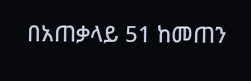በአጠቃላይ 51 ከመጠን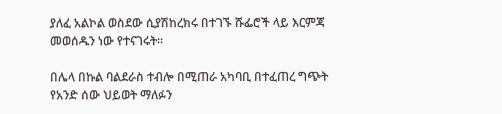ያለፈ አልኮል ወስደው ሲያሽከረክሩ በተገኙ ሹፌሮች ላይ እርምጃ መወሰዱን ነው የተናገሩት፡፡

በሌላ በኩል ባልደራስ ተብሎ በሚጠራ አካባቢ በተፈጠረ ግጭት የአንድ ሰው ህይወት ማለፉን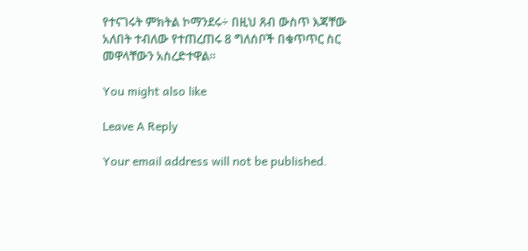የተናገሩት ምክትል ኮማንደሩ÷ በዚህ ጸብ ውስጥ እጃቸው አለበት ተብለው የተጠረጠሩ 8 ግለሰቦች በቁጥጥር ስር መዋላቸውን አስረድተዋል፡፡

You might also like

Leave A Reply

Your email address will not be published.